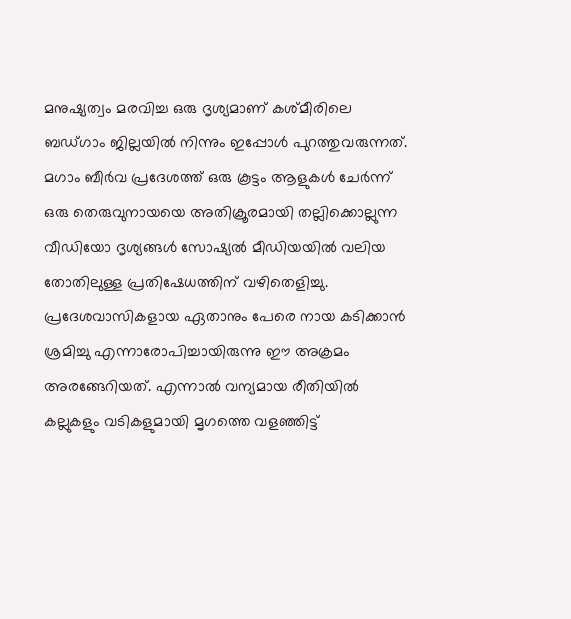മനുഷ്യത്വം മരവിച്ച ഒരു ദൃശ്യമാണ് കശ്മീരിലെ ബഡ്ഗാം ജില്ലയിൽ നിന്നും ഇപ്പോൾ പുറത്തുവരുന്നത്. മഗാം ബീർവ പ്രദേശത്ത് ഒരു കൂട്ടം ആളുകൾ ചേർന്ന് ഒരു തെരുവുനായയെ അതിക്രൂരമായി തല്ലിക്കൊല്ലുന്ന വീഡിയോ ദൃശ്യങ്ങൾ സോഷ്യൽ മീഡിയയിൽ വലിയ തോതിലുള്ള പ്രതിഷേധത്തിന് വഴിതെളിച്ചു.
പ്രദേശവാസികളായ ഏതാനും പേരെ നായ കടിക്കാൻ ശ്രമിച്ചു എന്നാരോപിച്ചായിരുന്നു ഈ അക്രമം അരങ്ങേറിയത്. എന്നാൽ വന്യമായ രീതിയിൽ കല്ലുകളും വടികളുമായി മൃഗത്തെ വളഞ്ഞിട്ട്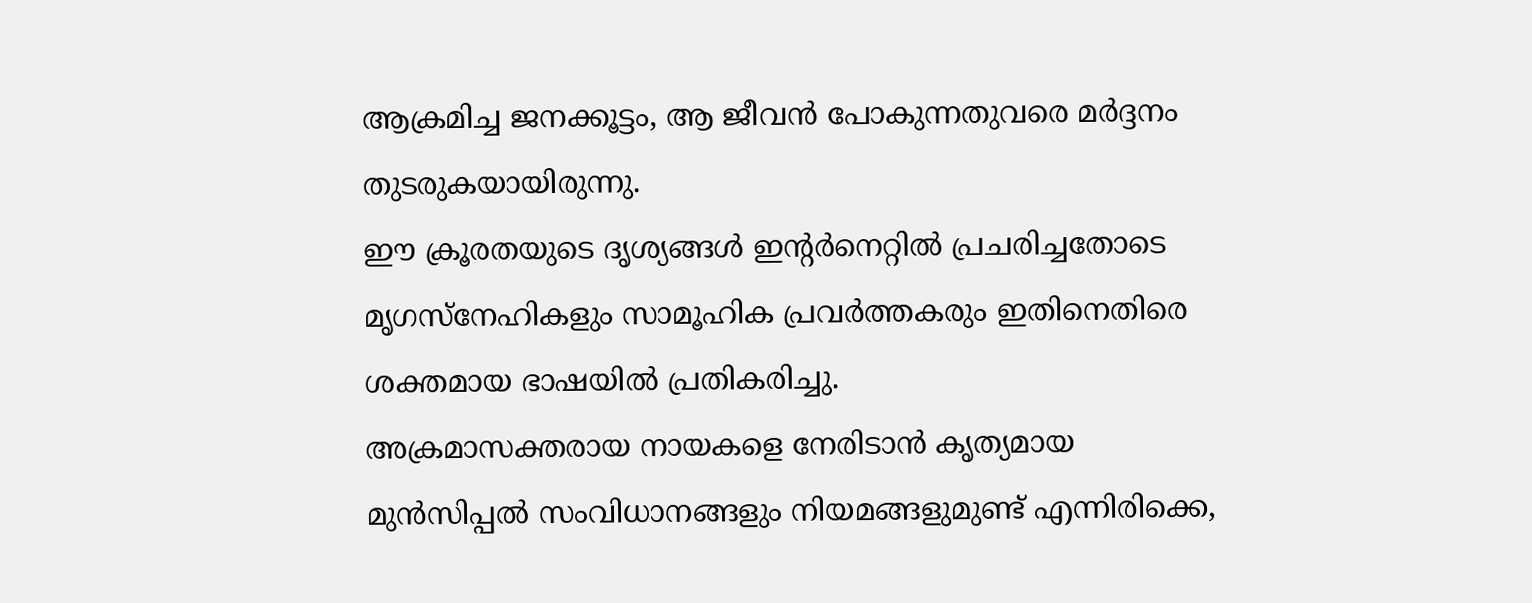ആക്രമിച്ച ജനക്കൂട്ടം, ആ ജീവൻ പോകുന്നതുവരെ മർദ്ദനം തുടരുകയായിരുന്നു.
ഈ ക്രൂരതയുടെ ദൃശ്യങ്ങൾ ഇന്റർനെറ്റിൽ പ്രചരിച്ചതോടെ മൃഗസ്നേഹികളും സാമൂഹിക പ്രവർത്തകരും ഇതിനെതിരെ ശക്തമായ ഭാഷയിൽ പ്രതികരിച്ചു.
അക്രമാസക്തരായ നായകളെ നേരിടാൻ കൃത്യമായ മുൻസിപ്പൽ സംവിധാനങ്ങളും നിയമങ്ങളുമുണ്ട് എന്നിരിക്കെ,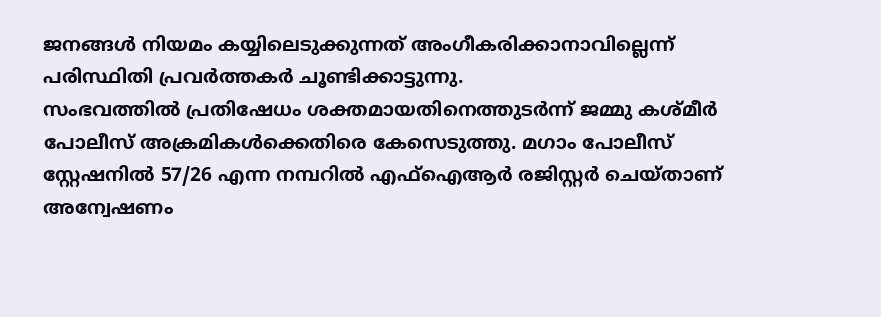ജനങ്ങൾ നിയമം കയ്യിലെടുക്കുന്നത് അംഗീകരിക്കാനാവില്ലെന്ന് പരിസ്ഥിതി പ്രവർത്തകർ ചൂണ്ടിക്കാട്ടുന്നു.
സംഭവത്തിൽ പ്രതിഷേധം ശക്തമായതിനെത്തുടർന്ന് ജമ്മു കശ്മീർ പോലീസ് അക്രമികൾക്കെതിരെ കേസെടുത്തു. മഗാം പോലീസ് സ്റ്റേഷനിൽ 57/26 എന്ന നമ്പറിൽ എഫ്ഐആർ രജിസ്റ്റർ ചെയ്താണ് അന്വേഷണം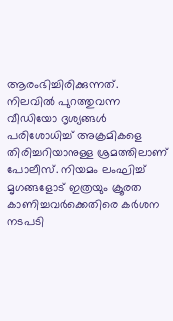ആരംഭിച്ചിരിക്കുന്നത്.
നിലവിൽ പുറത്തുവന്ന വീഡിയോ ദൃശ്യങ്ങൾ പരിശോധിച്ച് അക്രമികളെ തിരിച്ചറിയാനുള്ള ശ്രമത്തിലാണ് പോലീസ്. നിയമം ലംഘിച്ച് മൃഗങ്ങളോട് ഇത്രയും ക്രൂരത കാണിച്ചവർക്കെതിരെ കർശന നടപടി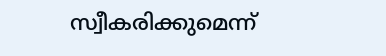സ്വീകരിക്കുമെന്ന്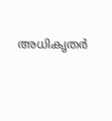അധികൃതർ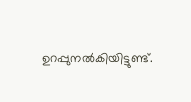ഉറപ്പുനൽകിയിട്ടുണ്ട്.